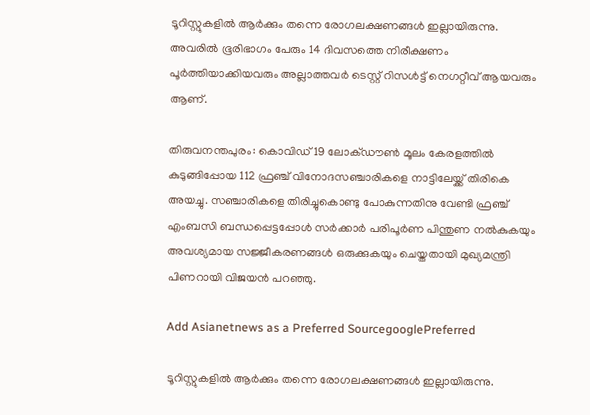ടൂറിസ്റ്റുകളില്‍ ആര്‍ക്കും തന്നെ രോഗലക്ഷണങ്ങള്‍ ഇല്ലായിരുന്നു. അവരില്‍ ഭൂരിഭാഗം പേരും 14 ദിവസത്തെ നിരീക്ഷണം പൂര്‍ത്തിയാക്കിയവരും അല്ലാത്തവര്‍ ടെസ്റ്റ് റിസള്‍ട്ട് നെഗറ്റീവ് ആയവരും ആണ്.

തിരുവനന്തപുരം: കൊവിഡ് 19 ലോക്ഡൗണ്‍ മൂലം കേരളത്തില്‍ കുടുങ്ങിപ്പോയ 112 ഫ്രഞ്ച് വിനോദസഞ്ചാരികളെ നാട്ടിലേയ്ക്ക് തിരികെ അയച്ചു. സഞ്ചാരികളെ തിരിച്ചുകൊണ്ടു പോകുന്നതിനു വേണ്ടി ഫ്രഞ്ച് എംബസി ബന്ധപ്പെട്ടപ്പോള്‍ സര്‍ക്കാര്‍ പരിപൂര്‍ണ പിന്തുണ നല്‍കുകയും അവശ്യമായ സജ്ജീകരണങ്ങള്‍ ഒരുക്കുകയും ചെയ്തതായി മുഖ്യമന്ത്രി പിണറായി വിജയന്‍ പറഞ്ഞു.

Add Asianetnews as a Preferred SourcegooglePreferred

ടൂറിസ്റ്റുകളില്‍ ആര്‍ക്കും തന്നെ രോഗലക്ഷണങ്ങള്‍ ഇല്ലായിരുന്നു.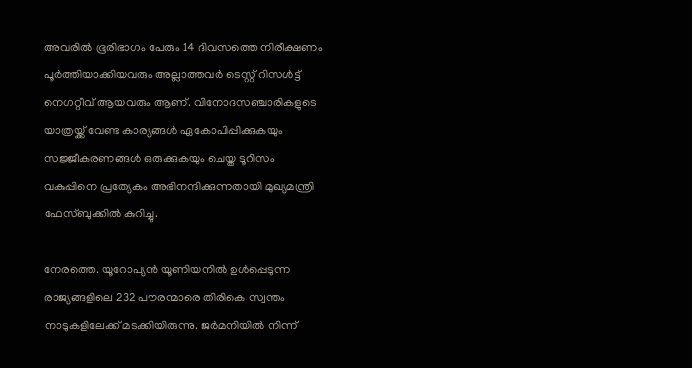അവരില്‍ ഭൂരിഭാഗം പേരും 14 ദിവസത്തെ നിരീക്ഷണം പൂര്‍ത്തിയാക്കിയവരും അല്ലാത്തവര്‍ ടെസ്റ്റ് റിസള്‍ട്ട് നെഗറ്റീവ് ആയവരും ആണ്. വിനോദസഞ്ചാരികളുടെ യാത്രയ്ക്ക് വേണ്ട കാര്യങ്ങള്‍ ഏകോപിപ്പിക്കുകയും സജ്ജീകരണങ്ങള്‍ ഒരുക്കുകയും ചെയ്ത ടൂറിസം വകുപ്പിനെ പ്രത്യേകം അഭിനന്ദിക്കുന്നതായി മുഖ്യമന്ത്രി ഫേസ്ബുക്കില്‍ കുറിച്ചു.

നേരത്തെ. യൂറോപ്യന്‍ യൂണിയനില്‍ ഉള്‍പ്പെടുന്ന രാജ്യങ്ങളിലെ 232 പൗരന്മാരെ തിരികെ സ്വന്തം നാടുകളിലേക്ക് മടക്കിയിരുന്നു. ജര്‍മനിയില്‍ നിന്ന്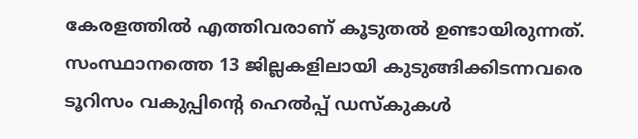കേരളത്തില്‍ എത്തിവരാണ് കൂടുതല്‍ ഉണ്ടായിരുന്നത്. സംസ്ഥാനത്തെ 13 ജില്ലകളിലായി കുടുങ്ങിക്കിടന്നവരെ ടൂറിസം വകുപ്പിന്റെ ഹെല്‍പ്പ് ഡസ്‌കുകള്‍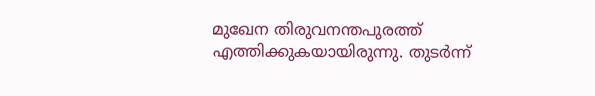മുഖേന തിരുവനന്തപുരത്ത് എത്തിക്കുകയായിരുന്നു. തുടര്‍ന്ന്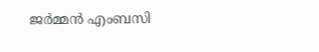ജര്‍മ്മന്‍ എംബസി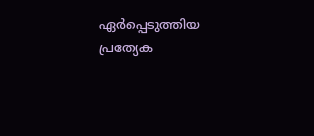ഏര്‍പ്പെടുത്തിയ പ്രത്യേക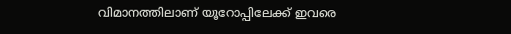വിമാനത്തിലാണ് യൂറോപ്പിലേക്ക് ഇവരെ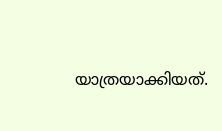യാത്രയാക്കിയത്.